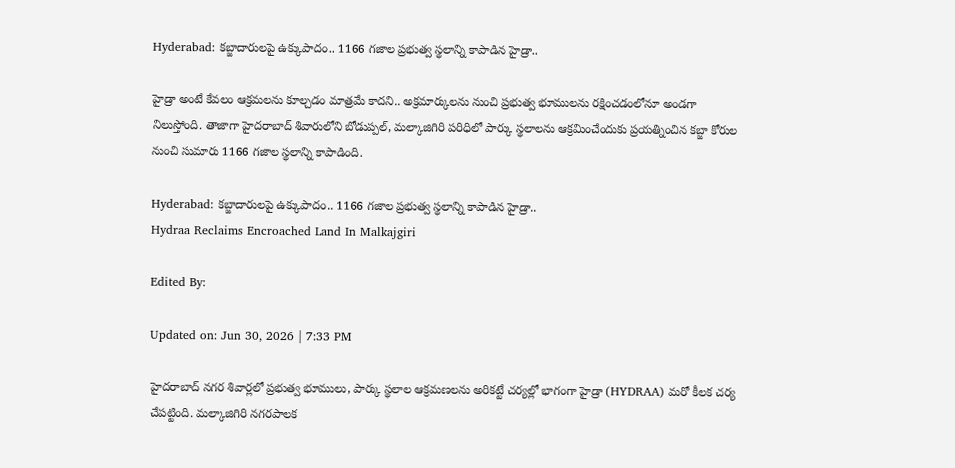Hyderabad: కబ్జాదారులపై ఉక్కుపాదం.. 1166 గజాల ప్రభుత్వ స్థలాన్ని కాపాడిన హైడ్రా..

హైడ్రా అంటే కేవలం ఆక్రమలను కూల్చడం మాత్రమే కాదని.. అక్రమార్కులను నుంచి ప్రభుత్వ భూములను రక్షించడంలోనూ అండగా నిలుస్తోంది. తాజాగా హైదరాబాద్ శివారులోని బోడుప్పల్, మల్కాజిగిరి పరిధిలో పార్కు స్థలాలను ఆక్రమించేందుకు ప్రయత్నించిన కబ్జా కోరుల నుంచి సుమారు 1166 గజాల స్థలాన్ని కాపాడింది.

Hyderabad: కబ్జాదారులపై ఉక్కుపాదం.. 1166 గజాల ప్రభుత్వ స్థలాన్ని కాపాడిన హైడ్రా..
Hydraa Reclaims Encroached Land In Malkajgiri

Edited By:

Updated on: Jun 30, 2026 | 7:33 PM

హైదరాబాద్ నగర శివార్లలో ప్రభుత్వ భూములు, పార్కు స్థలాల ఆక్రమణలను అరికట్టే చర్యల్లో భాగంగా హైడ్రా (HYDRAA) మరో కీలక చర్య చేపట్టింది. మల్కాజిగిరి నగరపాలక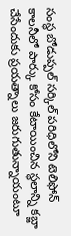సంస్థ బోడుప్పల్ సర్కిల్ పరిధిలోని టెలిఫోన్ కాలనీలో పార్కు కోసం కేటాయించిన స్థలాన్ని కబ్జా చేసేందుకు ప్రయత్నాలు జరుగుతున్నాయంటూ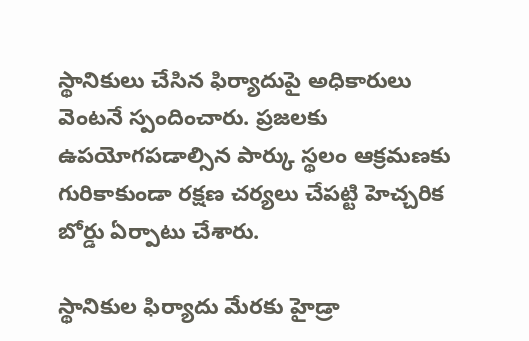స్థానికులు చేసిన ఫిర్యాదుపై అధికారులు వెంటనే స్పందించారు. ప్రజలకు ఉపయోగపడాల్సిన పార్కు స్థలం ఆక్రమణకు గురికాకుండా రక్షణ చర్యలు చేపట్టి హెచ్చరిక బోర్డు ఏర్పాటు చేశారు.

స్థానికుల ఫిర్యాదు మేరకు హైడ్రా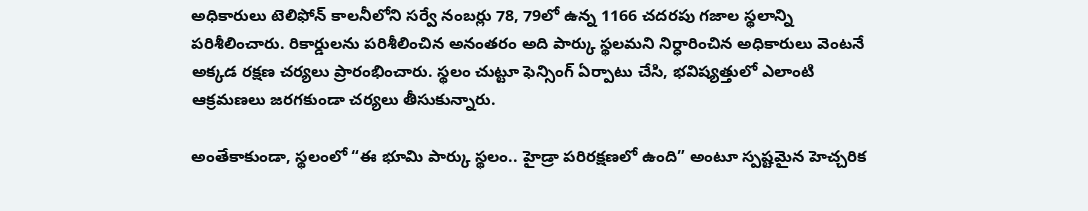అధికారులు టెలిఫోన్ కాలనీలోని సర్వే నంబర్లు 78, 79లో ఉన్న 1166 చదరపు గజాల స్థలాన్ని పరిశీలించారు. రికార్డులను పరిశీలించిన అనంతరం అది పార్కు స్థలమని నిర్ధారించిన అధికారులు వెంటనే అక్కడ రక్షణ చర్యలు ప్రారంభించారు. స్థలం చుట్టూ ఫెన్సింగ్ ఏర్పాటు చేసి, భవిష్యత్తులో ఎలాంటి ఆక్రమణలు జరగకుండా చర్యలు తీసుకున్నారు.

అంతేకాకుండా, స్థలంలో “ఈ భూమి పార్కు స్థలం.. హైడ్రా పరిరక్షణలో ఉంది” అంటూ స్పష్టమైన హెచ్చరిక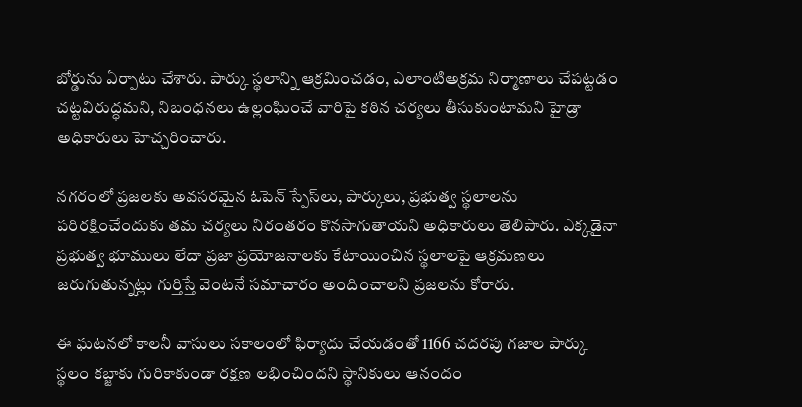బోర్డును ఏర్పాటు చేశారు. పార్కు స్థలాన్ని ఆక్రమించడం, ఎలాంటిఅక్రమ నిర్మాణాలు చేపట్టడం చట్టవిరుద్ధమని, నిబంధనలు ఉల్లంఘించే వారిపై కఠిన చర్యలు తీసుకుంటామని హైడ్రా అధికారులు హెచ్చరించారు.

నగరంలో ప్రజలకు అవసరమైన ఓపెన్ స్పేస్‌లు, పార్కులు, ప్రభుత్వ స్థలాలను పరిరక్షించేందుకు తమ చర్యలు నిరంతరం కొనసాగుతాయని అధికారులు తెలిపారు. ఎక్కడైనా ప్రభుత్వ భూములు లేదా ప్రజా ప్రయోజనాలకు కేటాయించిన స్థలాలపై ఆక్రమణలు జరుగుతున్నట్లు గుర్తిస్తే వెంటనే సమాచారం అందించాలని ప్రజలను కోరారు.

ఈ ఘటనలో కాలనీ వాసులు సకాలంలో ఫిర్యాదు చేయడంతో 1166 చదరపు గజాల పార్కు స్థలం కబ్జాకు గురికాకుండా రక్షణ లభించిందని స్థానికులు ఆనందం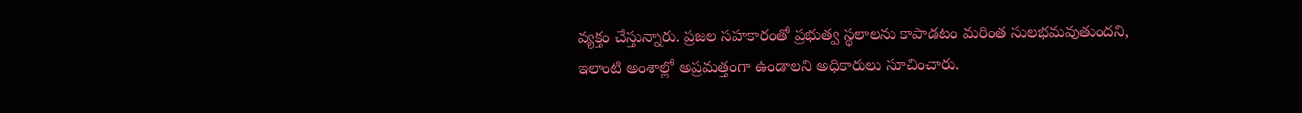వ్యక్తం చేస్తున్నారు. ప్రజల సహకారంతో ప్రభుత్వ స్థలాలను కాపాడటం మరింత సులభమవుతుందని, ఇలాంటి అంశాల్లో అప్రమత్తంగా ఉండాలని అధికారులు సూచించారు.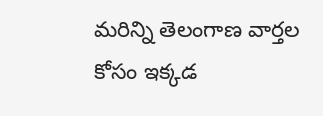మరిన్ని తెలంగాణ వార్తల కోసం ఇక్కడ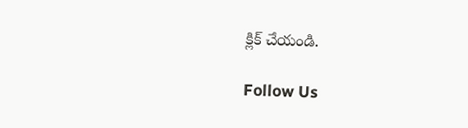క్లిక్ చేయండి.

Follow Us